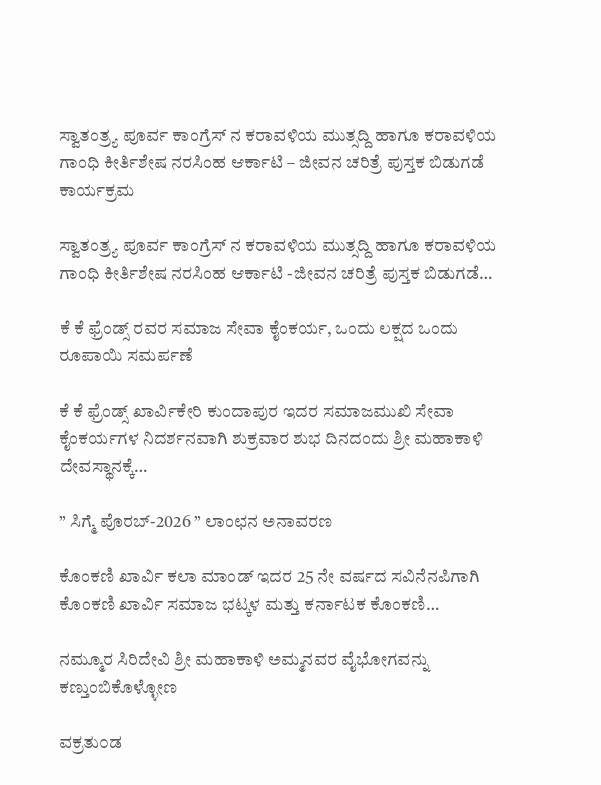ಸ್ವಾತಂತ್ರ್ಯ ಪೂರ್ವ ಕಾಂಗ್ರೆಸ್ ನ ಕರಾವಳಿಯ ಮುತ್ಸದ್ದಿ ಹಾಗೂ ಕರಾವಳಿಯ ಗಾಂಧಿ ಕೀರ್ತಿಶೇಷ ನರಸಿಂಹ ಆರ್ಕಾಟಿ – ಜೀವನ ಚರಿತ್ರೆ ಪುಸ್ತಕ ಬಿಡುಗಡೆ ಕಾರ್ಯಕ್ರಮ

ಸ್ವಾತಂತ್ರ್ಯ ಪೂರ್ವ ಕಾಂಗ್ರೆಸ್ ನ ಕರಾವಳಿಯ ಮುತ್ಸದ್ದಿ ಹಾಗೂ ಕರಾವಳಿಯ ಗಾಂಧಿ ಕೀರ್ತಿಶೇಷ ನರಸಿಂಹ ಆರ್ಕಾಟಿ -ಜೀವನ ಚರಿತ್ರೆ ಪುಸ್ತಕ ಬಿಡುಗಡೆ…

ಕೆ ಕೆ ಫ್ರೆಂಡ್ಸ್ ರವರ ಸಮಾಜ ಸೇವಾ ಕೈಂಕರ್ಯ, ಒಂದು ಲಕ್ಷದ ಒಂದು ರೂಪಾಯಿ ಸಮರ್ಪಣೆ

ಕೆ ಕೆ ಫ್ರೆಂಡ್ಸ್ ಖಾರ್ವಿಕೇರಿ ಕುಂದಾಪುರ ಇದರ ಸಮಾಜಮುಖಿ ಸೇವಾ ಕೈಂಕರ್ಯಗಳ ನಿದರ್ಶನವಾಗಿ ಶುಕ್ರವಾರ ಶುಭ ದಿನದಂದು ಶ್ರೀ ಮಹಾಕಾಳಿ ದೇವಸ್ಥಾನಕ್ಕೆ…

” ಸಿಗ್ಮೆ ಪೊರಬ್-2026 ” ಲಾಂಛನ ಅನಾವರಣ

ಕೊಂಕಣಿ ಖಾರ್ವಿ ಕಲಾ ಮಾಂಡ್ ಇದರ 25 ನೇ ವರ್ಷದ ಸವಿನೆನಪಿಗಾಗಿ ಕೊಂಕಣಿ ಖಾರ್ವಿ ಸಮಾಜ ಭಟ್ಕಳ ಮತ್ತು ಕರ್ನಾಟಕ ಕೊಂಕಣಿ…

ನಮ್ಮೂರ ಸಿರಿದೇವಿ ಶ್ರೀ ಮಹಾಕಾಳಿ ಅಮ್ಮನವರ ವೈಭೋಗವನ್ನು ಕಣ್ತುಂಬಿಕೊಳ್ಳೋಣ

ವಕ್ರತು೦ಡ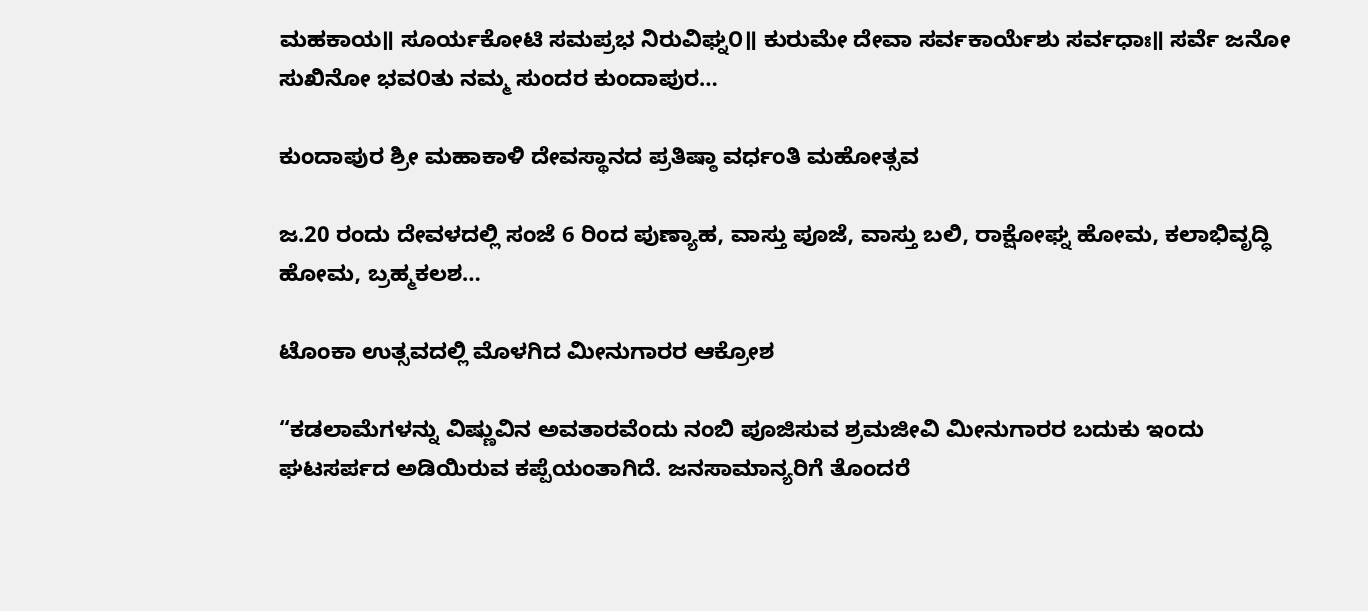ಮಹಕಾಯ॥ ಸೂರ್ಯಕೋಟಿ ಸಮಪ್ರಭ ನಿರುವಿಘ್ನ೦॥ ಕುರುಮೇ ದೇವಾ ಸರ್ವಕಾರ್ಯೆಶು ಸರ್ವಧಾಃ॥ ಸರ್ವೆ ಜನೋ ಸುಖಿನೋ ಭವ೦ತು ನಮ್ಮ ಸುಂದರ ಕುಂದಾಪುರ…

ಕುಂದಾಪುರ ಶ್ರೀ ಮಹಾಕಾಳಿ ದೇವಸ್ಥಾನದ ಪ್ರತಿಷ್ಠಾ ವರ್ಧಂತಿ ಮಹೋತ್ಸವ

ಜ.20 ರಂದು ದೇವಳದಲ್ಲಿ ಸಂಜೆ 6 ರಿಂದ ಪುಣ್ಯಾಹ, ವಾಸ್ತು ಪೂಜೆ, ವಾಸ್ತು ಬಲಿ, ರಾಕ್ಷೋಘ್ನ ಹೋಮ, ಕಲಾಭಿವೃದ್ಧಿ ಹೋಮ, ಬ್ರಹ್ಮಕಲಶ…

ಟೊಂಕಾ ಉತ್ಸವದಲ್ಲಿ ಮೊಳಗಿದ ಮೀನುಗಾರರ ಆಕ್ರೋಶ

“ಕಡಲಾಮೆಗಳನ್ನು ವಿಷ್ಣುವಿನ ಅವತಾರವೆಂದು ನಂಬಿ ಪೂಜಿಸುವ ಶ್ರಮಜೀವಿ ಮೀನುಗಾರರ ಬದುಕು ಇಂದು ಘಟಸರ್ಪದ ಅಡಿಯಿರುವ ಕಪ್ಪೆಯಂತಾಗಿದೆ. ಜನಸಾಮಾನ್ಯರಿಗೆ ತೊಂದರೆ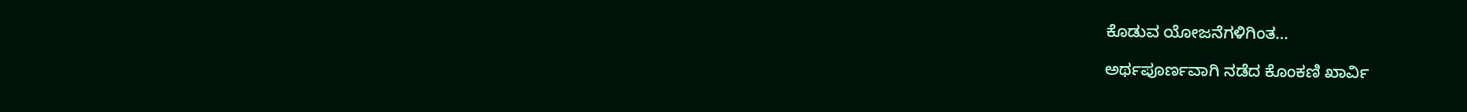ಕೊಡುವ ಯೋಜನೆಗಳಿಗಿಂತ…

ಅರ್ಥಪೂರ್ಣವಾಗಿ ನಡೆದ ಕೊಂಕಣಿ ಖಾರ್ವಿ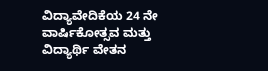ವಿದ್ಯಾವೇದಿಕೆಯ 24 ನೇ ವಾರ್ಷಿಕೋತ್ಸವ ಮತ್ತು ವಿದ್ಯಾರ್ಥಿ ವೇತನ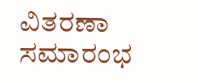ವಿತರಣಾ ಸಮಾರಂಭ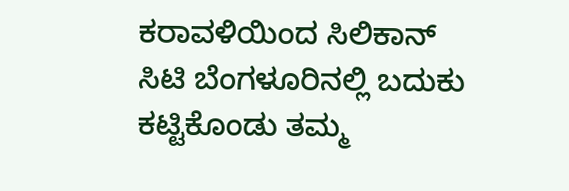ಕರಾವಳಿಯಿಂದ ಸಿಲಿಕಾನ್ ಸಿಟಿ ಬೆಂಗಳೂರಿನಲ್ಲಿ ಬದುಕು ಕಟ್ಟಿಕೊಂಡು ತಮ್ಮ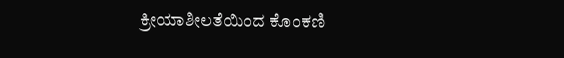ಕ್ರೀಯಾಶೀಲತೆಯಿಂದ ಕೊಂಕಣಿ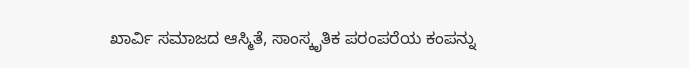ಖಾರ್ವಿ ಸಮಾಜದ ಆಸ್ಮಿತೆ, ಸಾಂಸ್ಕೃತಿಕ ಪರಂಪರೆಯ ಕಂಪನ್ನು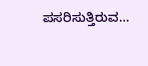ಪಸರಿಸುತ್ತಿರುವ…